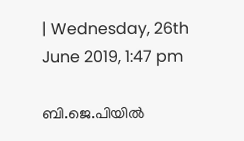| Wednesday, 26th June 2019, 1:47 pm

ബി.ജെ.പിയില്‍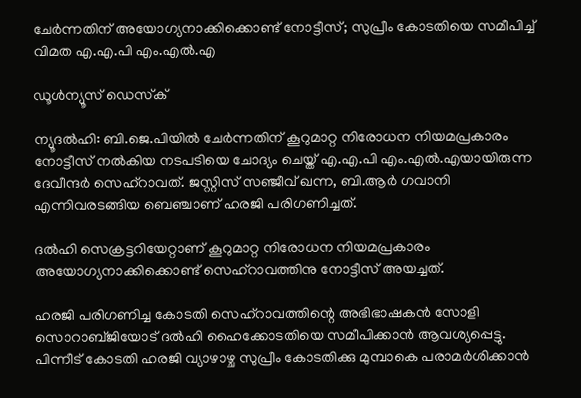ചേര്‍ന്നതിന് അയോഗ്യനാക്കിക്കൊണ്ട് നോട്ടീസ്; സുപ്രീം കോടതിയെ സമീപിച്ച് വിമത എ.എ.പി എം.എല്‍.എ

ഡൂള്‍ന്യൂസ് ഡെസ്‌ക്

ന്യൂദല്‍ഹി: ബി.ജെ.പിയില്‍ ചേര്‍ന്നതിന് കൂറുമാറ്റ നിരോധന നിയമപ്രകാരം നോട്ടീസ് നല്‍കിയ നടപടിയെ ചോദ്യം ചെയ്ത് എ.എ.പി എം.എല്‍.എയായിരുന്ന ദേവീന്ദര്‍ സെഹ്‌റാവത്. ജസ്റ്റിസ് സഞ്ജീവ് ഖന്ന, ബി.ആര്‍ ഗവാനി എന്നിവരടങ്ങിയ ബെഞ്ചാണ് ഹരജി പരിഗണിച്ചത്.

ദല്‍ഹി സെക്രട്ടറിയേറ്റാണ് കൂറുമാറ്റ നിരോധന നിയമപ്രകാരം അയോഗ്യനാക്കിക്കൊണ്ട് സെഹ്‌റാവത്തിനു നോട്ടീസ് അയച്ചത്.

ഹരജി പരിഗണിച്ച കോടതി സെഹ്‌റാവത്തിന്റെ അഭിഭാഷകന്‍ സോളി സൊറാബ്ജിയോട് ദല്‍ഹി ഹൈക്കോടതിയെ സമീപിക്കാന്‍ ആവശ്യപ്പെട്ടു. പിന്നീട് കോടതി ഹരജി വ്യാഴാഴ്ച സുപ്രീം കോടതിക്കു മുമ്പാകെ പരാമര്‍ശിക്കാന്‍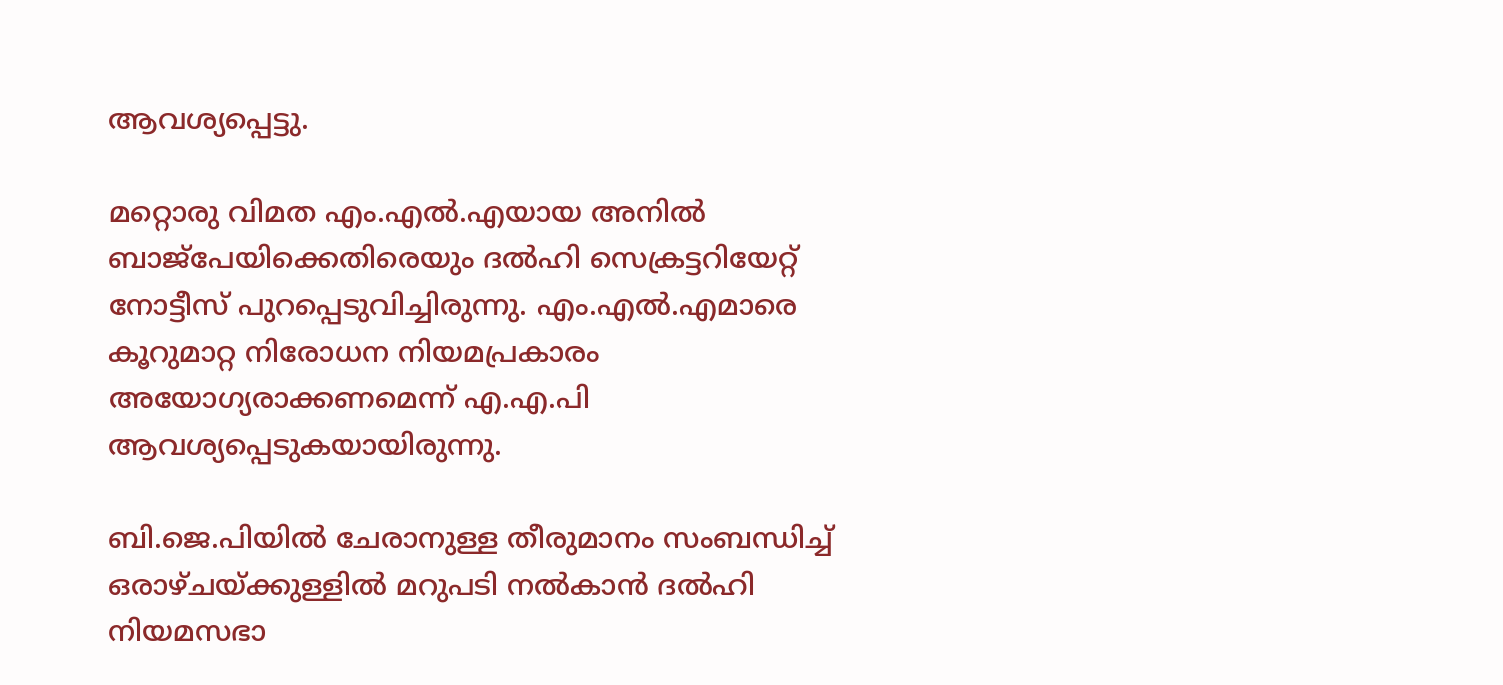ആവശ്യപ്പെട്ടു.

മറ്റൊരു വിമത എം.എല്‍.എയായ അനില്‍ ബാജ്‌പേയിക്കെതിരെയും ദല്‍ഹി സെക്രട്ടറിയേറ്റ് നോട്ടീസ് പുറപ്പെടുവിച്ചിരുന്നു. എം.എല്‍.എമാരെ കൂറുമാറ്റ നിരോധന നിയമപ്രകാരം അയോഗ്യരാക്കണമെന്ന് എ.എ.പി ആവശ്യപ്പെടുകയായിരുന്നു.

ബി.ജെ.പിയില്‍ ചേരാനുള്ള തീരുമാനം സംബന്ധിച്ച് ഒരാഴ്ചയ്ക്കുള്ളില്‍ മറുപടി നല്‍കാന്‍ ദല്‍ഹി നിയമസഭാ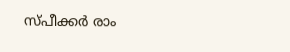സ്പീക്കര്‍ രാം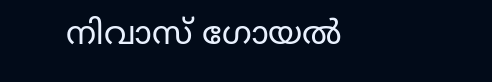നിവാസ് ഗോയല്‍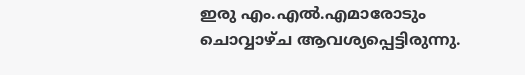ഇരു എം.എല്‍.എമാരോടും ചൊവ്വാഴ്ച ആവശ്യപ്പെട്ടിരുന്നു.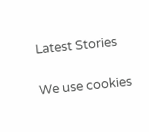Latest Stories

We use cookies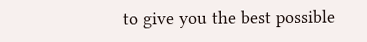to give you the best possible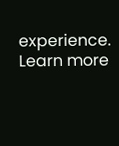experience. Learn more